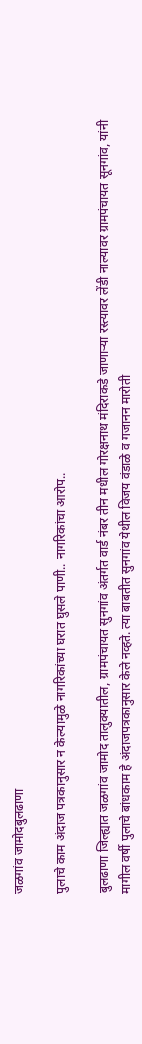जळगांव जामोदबुलढाणा

पुलाचे काम अंदाज पत्रकानुसार न केल्यामुळे नागरिकांच्या घरात घुसले पाणी.. नागरिकांचा आरोप..

बुलढाणा जिल्ह्यात जळगांव जामोद तालुक्यातील, ग्रामपंचायत सुनगांव अंतर्गत वार्ड नंबर तीन मधील गोरक्षनाथ मंदिराकडे जाणाऱ्या रस्त्यावर लेंडी नाल्यावर ग्रामपंचायत सूनगांव, यांनी मागील वर्षी पुलाचे बांधकाम हे अंदाजपत्रकानुसार केले नव्हते. त्या बाबतीत सुनगांव येथील विजय वंडाळे व गजानन मारोती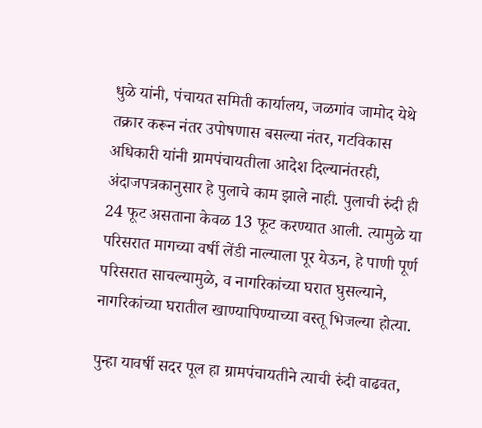धुळे यांनी, पंचायत समिती कार्यालय, जळगांव जामोद येथे तक्रार करून नंतर उपोषणास बसल्या नंतर, गटविकास अधिकारी यांनी ग्रामपंचायतीला आदेश दिल्यानंतरही, अंदाजपत्रकानुसार हे पुलाचे काम झाले नाही. पुलाची रुंदी ही 24 फूट असताना केवळ 13 फूट करण्यात आली. त्यामुळे या परिसरात मागच्या वर्षी लेंडी नाल्याला पूर येऊन, हे पाणी पूर्ण परिसरात साचल्यामुळे, व नागरिकांच्या घरात घुसल्याने, नागरिकांच्या घरातील खाण्यापिण्याच्या वस्तू भिजल्या होत्या.

पुन्हा यावर्षी सदर पूल हा ग्रामपंचायतीने त्याची रुंदी वाढवत,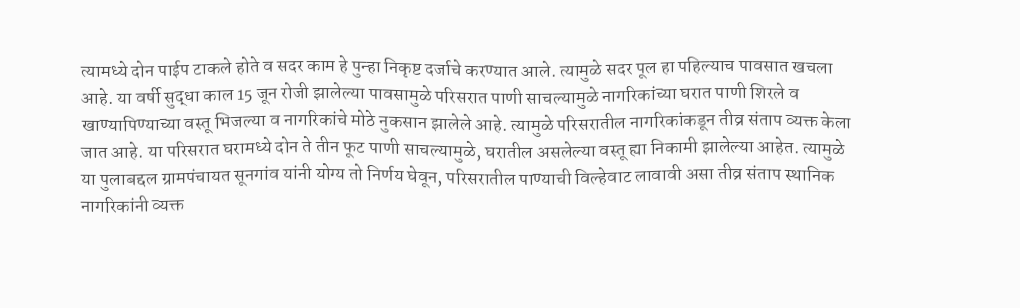त्यामध्ये दोन पाईप टाकले होते व सदर काम हे पुन्हा निकृष्ट दर्जाचे करण्यात आले. त्यामुळे सदर पूल हा पहिल्याच पावसात खचला आहे. या वर्षी सुद्धा काल 15 जून रोजी झालेल्या पावसामुळे परिसरात पाणी साचल्यामुळे नागरिकांच्या घरात पाणी शिरले व खाण्यापिण्याच्या वस्तू भिजल्या व नागरिकांचे मोठे नुकसान झालेले आहे. त्यामुळे परिसरातील नागरिकांकडून तीव्र संताप व्यक्त केला जात आहे. या परिसरात घरामध्ये दोन ते तीन फूट पाणी साचल्यामुळे, घरातील असलेल्या वस्तू ह्या निकामी झालेल्या आहेत. त्यामुळे या पुलाबद्दल ग्रामपंचायत सूनगांव यांनी योग्य तो निर्णय घेवून, परिसरातील पाण्याची विल्हेवाट लावावी असा तीव्र संताप स्थानिक नागरिकांनी व्यक्त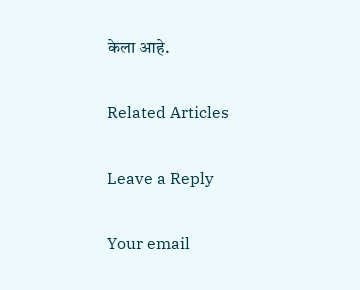केला आहे.

Related Articles

Leave a Reply

Your email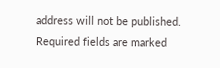address will not be published. Required fields are marked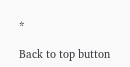*

Back to top button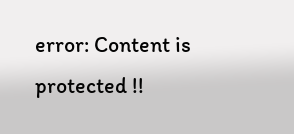error: Content is protected !!